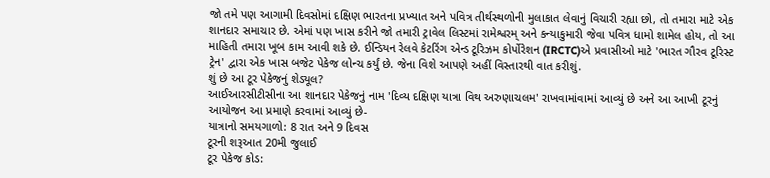જો તમે પણ આગામી દિવસોમાં દક્ષિણ ભારતના પ્રખ્યાત અને પવિત્ર તીર્થસ્થળોની મુલાકાત લેવાનું વિચારી રહ્યા છો, તો તમારા માટે એક શાનદાર સમાચાર છે. એમાં પણ ખાસ કરીને જો તમારી ટ્રાવેલ લિસ્ટમાં રામેશ્વરમ્ અને કન્યાકુમારી જેવા પવિત્ર ધામો શામેલ હોય, તો આ માહિતી તમારા ખૂબ કામ આવી શકે છે. ઈન્ડિયન રેલવે કેટરિંગ એન્ડ ટૂરિઝમ કોર્પોરેશન (IRCTC)એ પ્રવાસીઓ માટે 'ભારત ગૌરવ ટૂરિસ્ટ ટ્રેન' દ્વારા એક ખાસ બજેટ પેકેજ લોન્ચ કર્યું છે. જેના વિશે આપણે અહીં વિસ્તારથી વાત કરીશું.
શું છે આ ટૂર પેકેજનું શેડ્યૂલ?
આઈઆરસીટીસીના આ શાનદાર પેકેજનું નામ 'દિવ્ય દક્ષિણ યાત્રા વિથ અરુણાચલમ' રાખવામાંવામાં આવ્યું છે અને આ આખી ટૂરનું આયોજન આ પ્રમાણે કરવામાં આવ્યું છે-
યાત્રાનો સમયગાળો: 8 રાત અને 9 દિવસ
ટૂરની શરૂઆત 20મી જુલાઈ
ટૂર પેકેજ કોડ: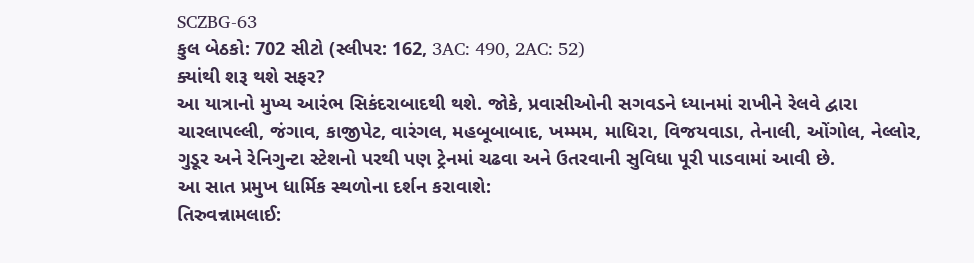SCZBG-63
કુલ બેઠકો: 702 સીટો (સ્લીપર: 162, 3AC: 490, 2AC: 52)
ક્યાંથી શરૂ થશે સફર?
આ યાત્રાનો મુખ્ય આરંભ સિકંદરાબાદથી થશે. જોકે, પ્રવાસીઓની સગવડને ધ્યાનમાં રાખીને રેલવે દ્વારા ચારલાપલ્લી, જંગાવ, કાજીપેટ, વારંગલ, મહબૂબાબાદ, ખમ્મમ, માધિરા, વિજયવાડા, તેનાલી, ઓંગોલ, નેલ્લોર, ગુડૂર અને રેનિગુન્ટા સ્ટેશનો પરથી પણ ટ્રેનમાં ચઢવા અને ઉતરવાની સુવિધા પૂરી પાડવામાં આવી છે.
આ સાત પ્રમુખ ધાર્મિક સ્થળોના દર્શન કરાવાશે:
તિરુવન્નામલાઈ: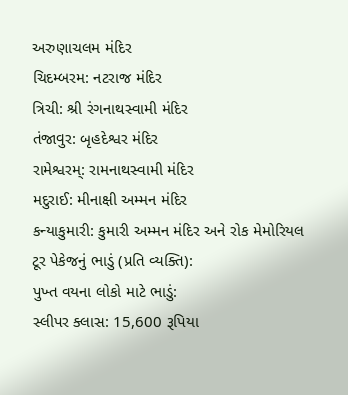અરુણાચલમ મંદિર
ચિદમ્બરમ: નટરાજ મંદિર
ત્રિચી: શ્રી રંગનાથસ્વામી મંદિર
તંજાવુર: બૃહદેશ્વર મંદિર
રામેશ્વરમ્: રામનાથસ્વામી મંદિર
મદુરાઈ: મીનાક્ષી અમ્મન મંદિર
કન્યાકુમારી: કુમારી અમ્મન મંદિર અને રોક મેમોરિયલ
ટૂર પેકેજનું ભાડું (પ્રતિ વ્યક્તિ):
પુખ્ત વયના લોકો માટે ભાડું:
સ્લીપર ક્લાસ: 15,600 રૂપિયા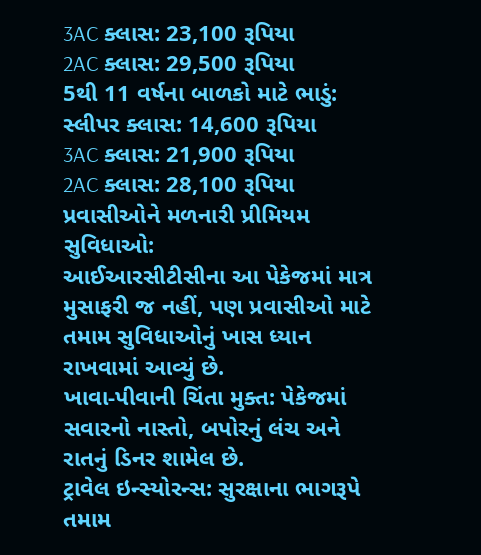3AC ક્લાસ: 23,100 રૂપિયા
2AC ક્લાસ: 29,500 રૂપિયા
5થી 11 વર્ષના બાળકો માટે ભાડું:
સ્લીપર ક્લાસ: 14,600 રૂપિયા
3AC ક્લાસ: 21,900 રૂપિયા
2AC ક્લાસ: 28,100 રૂપિયા
પ્રવાસીઓને મળનારી પ્રીમિયમ સુવિધાઓ:
આઈઆરસીટીસીના આ પેકેજમાં માત્ર મુસાફરી જ નહીં, પણ પ્રવાસીઓ માટે તમામ સુવિધાઓનું ખાસ ધ્યાન રાખવામાં આવ્યું છે.
ખાવા-પીવાની ચિંતા મુક્ત: પેકેજમાં સવારનો નાસ્તો, બપોરનું લંચ અને રાતનું ડિનર શામેલ છે.
ટ્રાવેલ ઇન્સ્યોરન્સ: સુરક્ષાના ભાગરૂપે તમામ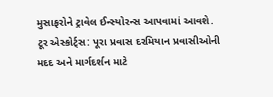મુસાફરોને ટ્રાવેલ ઈન્સ્યોરન્સ આપવામાં આવશે.
ટૂર એસ્કોર્ટ્સ: પૂરા પ્રવાસ દરમિયાન પ્રવાસીઓની મદદ અને માર્ગદર્શન માટે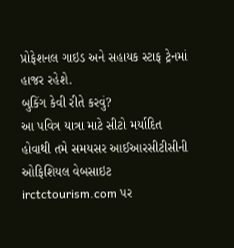પ્રોફેશનલ ગાઇડ અને સહાયક સ્ટાફ ટ્રેનમાં હાજર રહેશે.
બુકિંગ કેવી રીતે કરવું?
આ પવિત્ર યાત્રા માટે સીટો મર્યાદિત હોવાથી તમે સમયસર આઈઆરસીટીસીની ઓફિશિયલ વેબસાઇટ irctctourism.com પર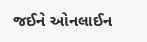જઈને ઓનલાઈન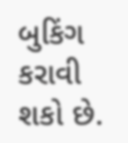બુકિંગ કરાવી શકો છે.